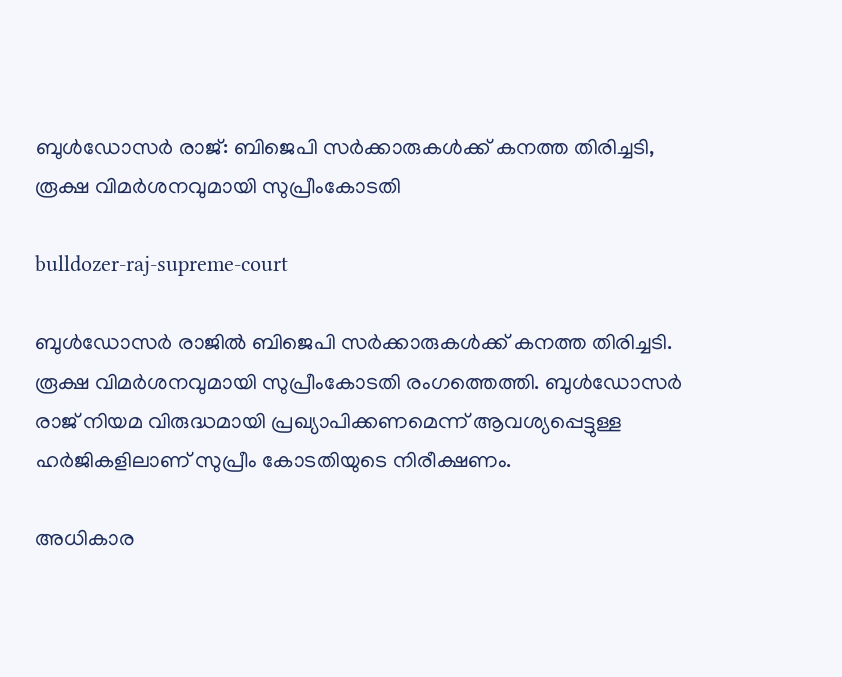ബുള്‍ഡോസര്‍ രാജ്: ബിജെപി സർക്കാരുകൾക്ക് കനത്ത തിരിച്ചടി, രൂക്ഷ വിമര്‍ശനവുമായി സുപ്രീംകോടതി

bulldozer-raj-supreme-court

ബുള്‍ഡോസര്‍ രാജിൽ ബിജെപി സർക്കാരുകൾക്ക് കനത്ത തിരിച്ചടി. രൂക്ഷ വിമര്‍ശനവുമായി സുപ്രീംകോടതി രംഗത്തെത്തി. ബുള്‍ഡോസര്‍ രാജ് നിയമ വിരുദ്ധമായി പ്രഖ്യാപിക്കണമെന്ന് ആവശ്യപ്പെട്ടുള്ള ഹര്‍ജികളിലാണ് സുപ്രീം കോടതിയുടെ നിരീക്ഷണം.

അധികാര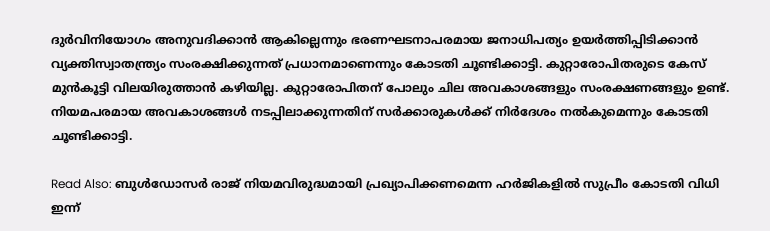ദുര്‍വിനിയോഗം അനുവദിക്കാന്‍ ആകില്ലെന്നും ഭരണഘടനാപരമായ ജനാധിപത്യം ഉയര്‍ത്തിപ്പിടിക്കാന്‍ വ്യക്തിസ്വാതന്ത്ര്യം സംരക്ഷിക്കുന്നത് പ്രധാനമാണെന്നും കോടതി ചൂണ്ടിക്കാട്ടി. കുറ്റാരോപിതരുടെ കേസ് മുന്‍കൂട്ടി വിലയിരുത്താന്‍ കഴിയില്ല. കുറ്റാരോപിതന് പോലും ചില അവകാശങ്ങളും സംരക്ഷണങ്ങളും ഉണ്ട്. നിയമപരമായ അവകാശങ്ങള്‍ നടപ്പിലാക്കുന്നതിന് സര്‍ക്കാരുകള്‍ക്ക് നിര്‍ദേശം നല്‍കുമെന്നും കോടതി ചൂണ്ടിക്കാട്ടി.

Read Also: ബുള്‍ഡോസര്‍ രാജ് നിയമവിരുദ്ധമായി പ്രഖ്യാപിക്കണമെന്ന ഹര്‍ജികളില്‍ സുപ്രീം കോടതി വിധി ഇന്ന്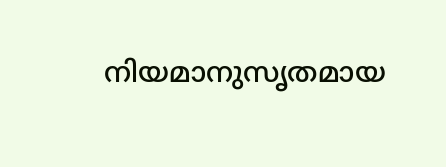നിയമാനുസൃതമായ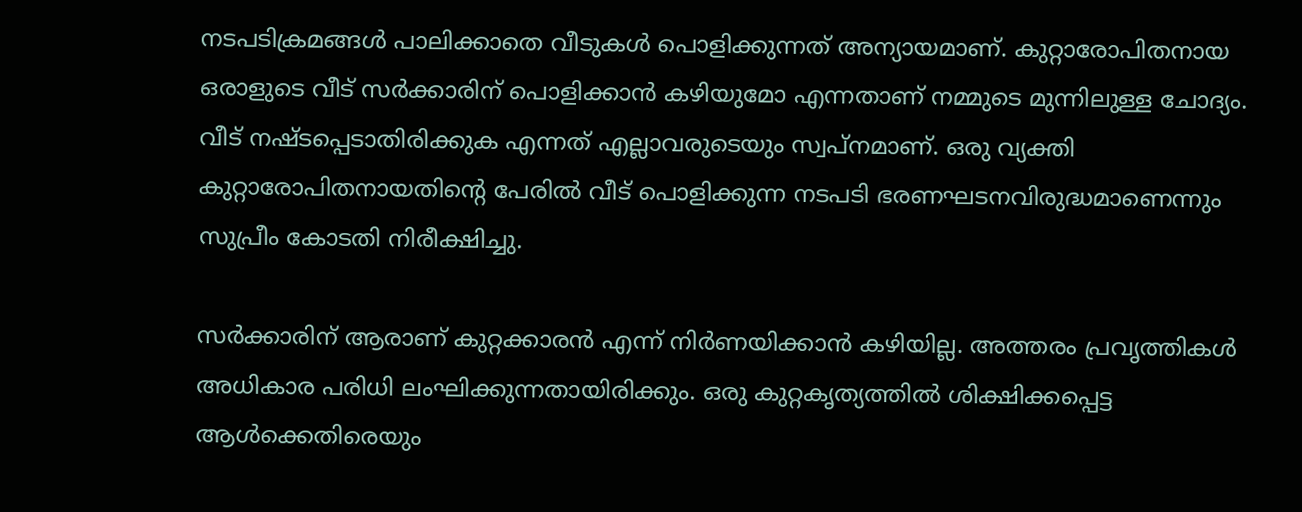നടപടിക്രമങ്ങള്‍ പാലിക്കാതെ വീടുകള്‍ പൊളിക്കുന്നത് അന്യായമാണ്. കുറ്റാരോപിതനായ ഒരാളുടെ വീട് സര്‍ക്കാരിന് പൊളിക്കാന്‍ കഴിയുമോ എന്നതാണ് നമ്മുടെ മുന്നിലുള്ള ചോദ്യം. വീട് നഷ്ടപ്പെടാതിരിക്കുക എന്നത് എല്ലാവരുടെയും സ്വപ്നമാണ്. ഒരു വ്യക്തി കുറ്റാരോപിതനായതിന്റെ പേരില്‍ വീട് പൊളിക്കുന്ന നടപടി ഭരണഘടനവിരുദ്ധമാണെന്നും സുപ്രീം കോടതി നിരീക്ഷിച്ചു.

സര്‍ക്കാരിന് ആരാണ് കുറ്റക്കാരന്‍ എന്ന് നിര്‍ണയിക്കാന്‍ കഴിയില്ല. അത്തരം പ്രവൃത്തികള്‍ അധികാര പരിധി ലംഘിക്കുന്നതായിരിക്കും. ഒരു കുറ്റകൃത്യത്തില്‍ ശിക്ഷിക്കപ്പെട്ട ആള്‍ക്കെതിരെയും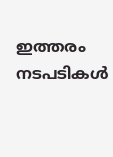ഇത്തരം നടപടികള്‍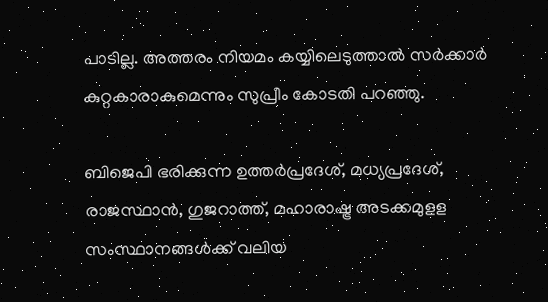പാടില്ല. അത്തരം നിയമം കയ്യിലെടുത്താല്‍ സര്‍ക്കാര്‍ കുറ്റകാരാകുമെന്നും സുപ്രീം കോടതി പറഞ്ഞു.

ബിജെപി ഭരിക്കുന്ന ഉത്തര്‍പ്രദേശ്, മധ്യപ്രദേശ്, രാജസ്ഥാന്‍, ഗുജറാത്ത്, മഹാരാഷ്ട്ര അടക്കമുളള സംസ്ഥാനങ്ങള്‍ക്ക് വലിയ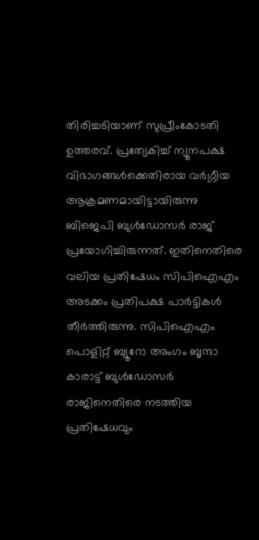തിരിച്ചടിയാണ് സുപ്രീംകോടതി ഉത്തരവ്. പ്രത്യേകിച്ച് ന്യൂനപക്ഷ വിഭാഗങ്ങള്‍ക്കെതിരായ വര്‍ഗ്ഗീയ ആക്രമണമായിട്ടായിരുന്നു ബിജെപി ബുള്‍ഡോസര്‍ രാജ് പ്രയോഗിച്ചിരുന്നത്. ഇതിനെതിരെ വലിയ പ്രതിഷേധം സിപിഐഎം അടക്കം പ്രതിപക്ഷ പാര്‍ട്ടികള്‍ തീര്‍ത്തിരുന്നു. സിപിഐഎം പൊളിറ്റ് ബ്യൂറോ അംഗം ബൃന്ദാ കാരാട്ട് ബുള്‍ഡോസര്‍ രാജിനെതിരെ നടത്തിയ പ്രതിഷേധവും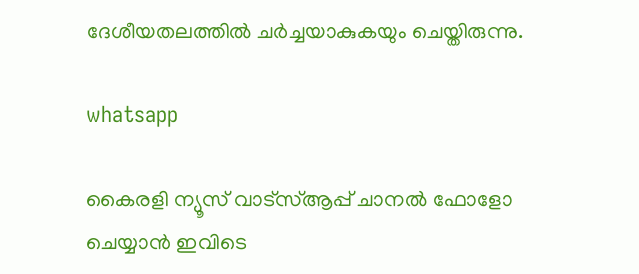ദേശീയതലത്തില്‍ ചര്‍ച്ചയാകുകയും ചെയ്തിരുന്നു.

whatsapp

കൈരളി ന്യൂസ് വാട്‌സ്ആപ്പ് ചാനല്‍ ഫോളോ ചെയ്യാന്‍ ഇവിടെ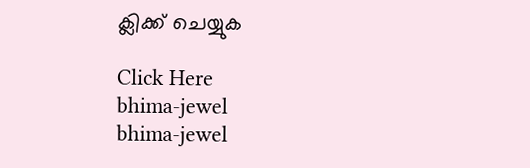ക്ലിക്ക് ചെയ്യുക

Click Here
bhima-jewel
bhima-jewel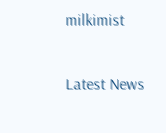milkimist

Latest News